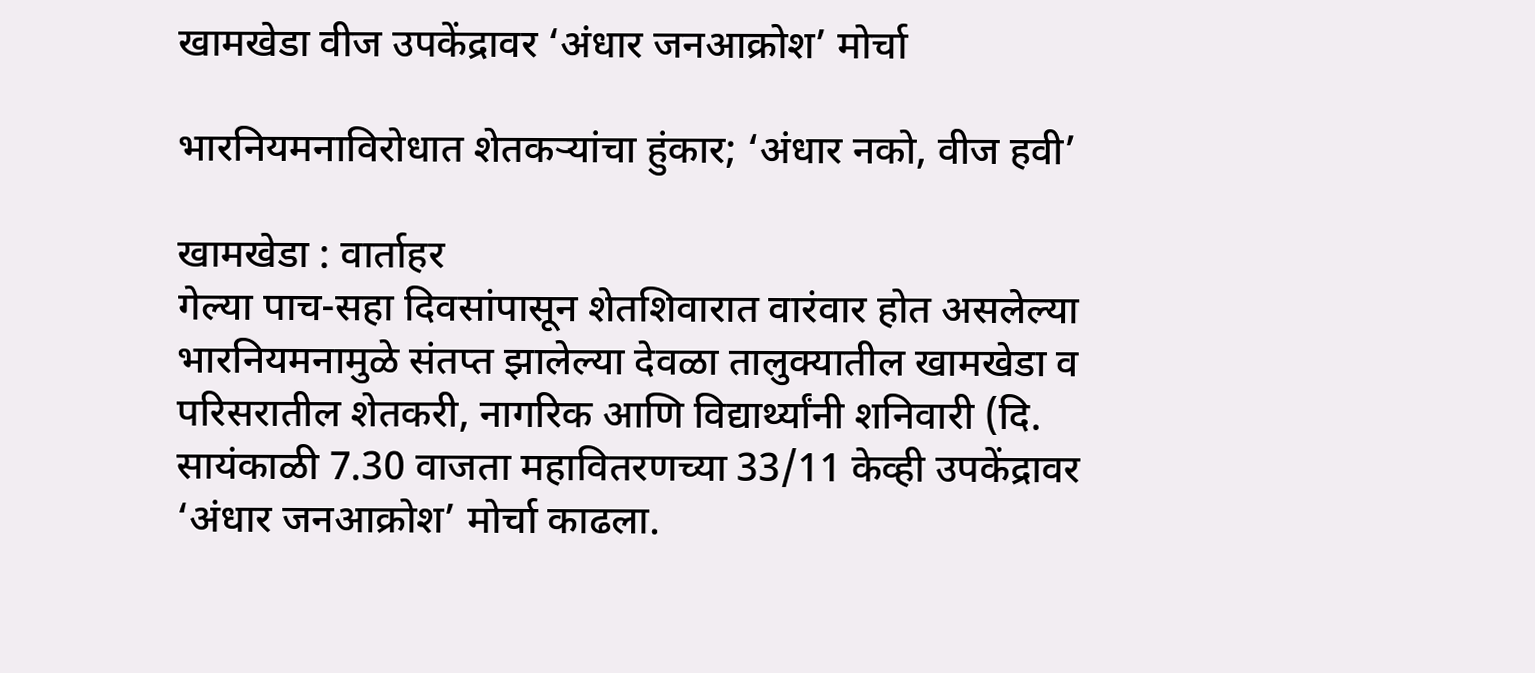खामखेडा वीज उपकेंद्रावर ‘अंधार जनआक्रोश’ मोर्चा

भारनियमनाविरोधात शेतकर्‍यांचा हुंकार; ‘अंधार नको, वीज हवी’

खामखेडा : वार्ताहर
गेल्या पाच-सहा दिवसांपासून शेतशिवारात वारंवार होत असलेल्या भारनियमनामुळे संतप्त झालेल्या देवळा तालुक्यातील खामखेडा व परिसरातील शेतकरी, नागरिक आणि विद्यार्थ्यांनी शनिवारी (दि. सायंकाळी 7.30 वाजता महावितरणच्या 33/11 केव्ही उपकेंद्रावर ‘अंधार जनआक्रोश’ मोर्चा काढला.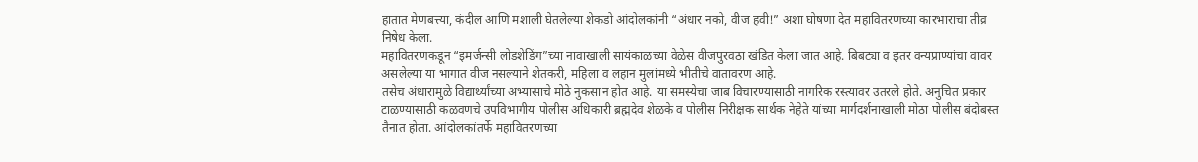हातात मेणबत्त्या, कंदील आणि मशाली घेतलेल्या शेकडो आंदोलकांनी “अंधार नको, वीज हवी!” अशा घोषणा देत महावितरणच्या कारभाराचा तीव्र निषेध केला.
महावितरणकडून “इमर्जन्सी लोडशेडिंग”च्या नावाखाली सायंकाळच्या वेळेस वीजपुरवठा खंडित केला जात आहे. बिबट्या व इतर वन्यप्राण्यांचा वावर असलेल्या या भागात वीज नसल्याने शेतकरी, महिला व लहान मुलांमध्ये भीतीचे वातावरण आहे.
तसेच अंधारामुळे विद्यार्थ्यांच्या अभ्यासाचे मोठे नुकसान होत आहे. या समस्येचा जाब विचारण्यासाठी नागरिक रस्त्यावर उतरले होते. अनुचित प्रकार टाळण्यासाठी कळवणचे उपविभागीय पोलीस अधिकारी ब्रह्मदेव शेळके व पोलीस निरीक्षक सार्थक नेहेते यांच्या मार्गदर्शनाखाली मोठा पोलीस बंदोबस्त तैनात होता. आंदोलकांतर्फे महावितरणच्या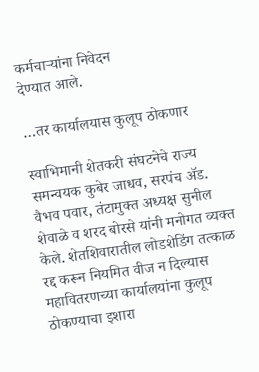कर्मचार्‍यांना निवेदन
देण्यात आले.

…तर कार्यालयास कुलूप ठोकणार

स्वाभिमानी शेतकरी संघटनेचे राज्य समन्वयक कुबेर जाधव, सरपंच अ‍ॅड. वैभव पवार, तंटामुक्त अध्यक्ष सुनील शेवाळे व शरद बोरसे यांनी मनोगत व्यक्त केले. शेतशिवारातील लोडशेडिंग तत्काळ रद्द करून नियमित वीज न दिल्यास महावितरणच्या कार्यालयांना कुलूप ठोकण्याचा इशारा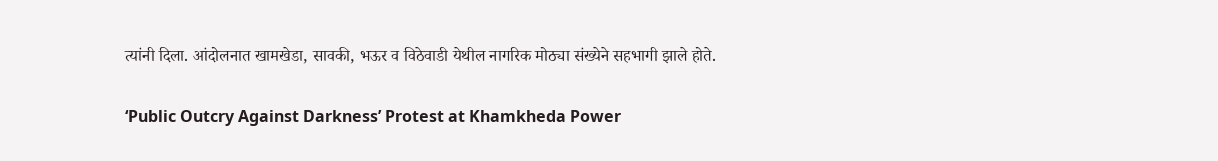त्यांनी दिला. आंदोलनात खामखेडा, सावकी, भऊर व विठेवाडी येथील नागरिक मोठ्या संख्येने सहभागी झाले होते.

‘Public Outcry Against Darkness’ Protest at Khamkheda Power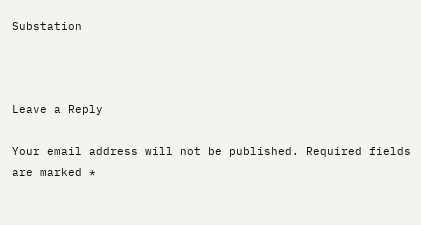Substation



Leave a Reply

Your email address will not be published. Required fields are marked *